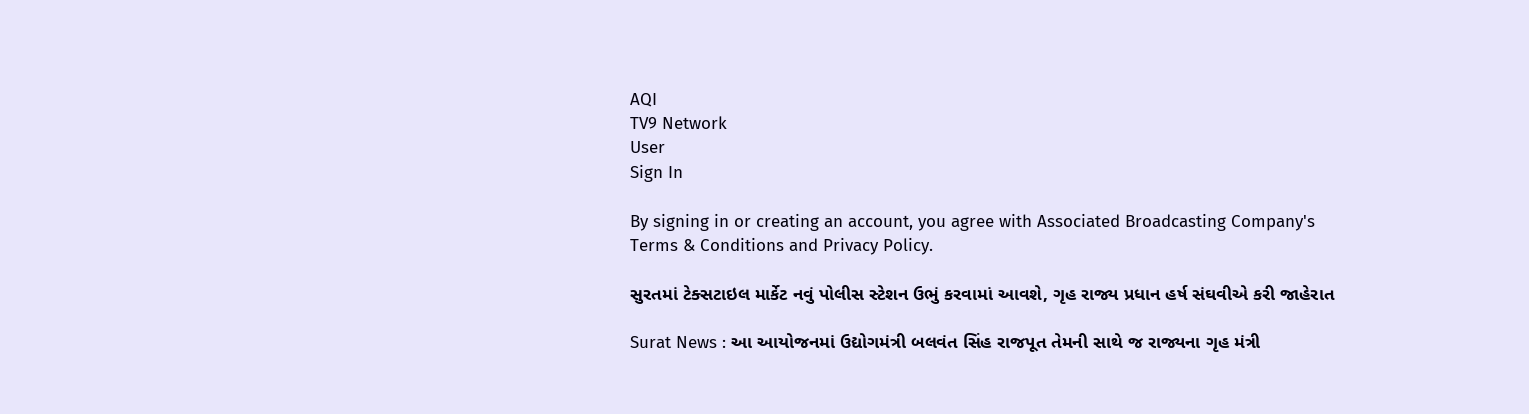AQI
TV9 Network
User
Sign In

By signing in or creating an account, you agree with Associated Broadcasting Company's Terms & Conditions and Privacy Policy.

સુરતમાં ટેક્સટાઇલ માર્કેટ નવું પોલીસ સ્ટેશન ઉભું કરવામાં આવશે, ગૃહ રાજ્ય પ્રધાન હર્ષ સંઘવીએ કરી જાહેરાત

Surat News : આ આયોજનમાં ઉદ્યોગમંત્રી બલવંત સિંહ રાજપૂત તેમની સાથે જ રાજ્યના ગૃહ મંત્રી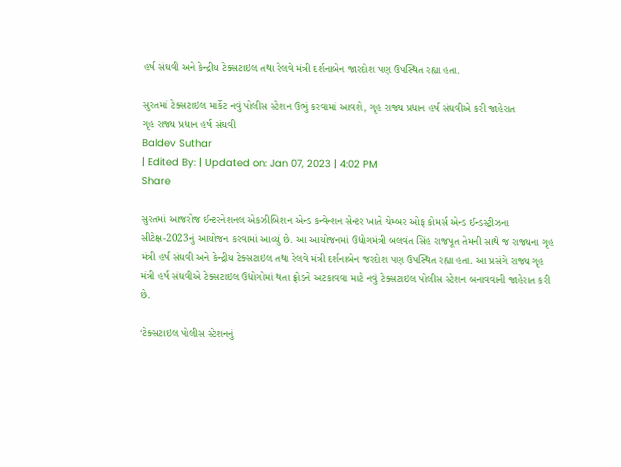હર્ષ સંઘવી અને કેન્દ્રીય ટેક્સટાઇલ તથા રેલવે મંત્રી દર્શનાબેન જારદોશ પણ ઉપસ્થિત રહ્યા હતા.

સુરતમાં ટેક્સટાઇલ માર્કેટ નવું પોલીસ સ્ટેશન ઉભું કરવામાં આવશે, ગૃહ રાજ્ય પ્રધાન હર્ષ સંઘવીએ કરી જાહેરાત
ગૃહ રાજ્ય પ્રધાન હર્ષ સંઘવી
Baldev Suthar
| Edited By: | Updated on: Jan 07, 2023 | 4:02 PM
Share

સુરતમાં આજરોજ ઈન્ટરનેશનલ એકઝીબિશન એન્ડ કન્વેન્શન સેન્ટર ખાતે ચેમ્બર ઓફ કોમર્સ એન્ડ ઈન્ડસ્ટ્રીઝના સીટેક્ષ-2023નું આયોજન કરવામાં આવ્યું છે. આ આયોજનમાં ઉદ્યોગમંત્રી બલવંત સિંહ રાજપૂત તેમની સાથે જ રાજ્યના ગૃહ મંત્રી હર્ષ સંઘવી અને કેન્દ્રીય ટેક્સટાઇલ તથા રેલવે મંત્રી દર્શનાબેન જરદોશ પણ ઉપસ્થિત રહ્યા હતા. આ પ્રસંગે રાજ્ય ગૃહ મંત્રી હર્ષ સંઘવીએ ટેક્સટાઇલ ઉદ્યોગોમાં થતા ફ્રોડને અટકાવવા માટે નવું ટેક્સટાઇલ પોલીસ સ્ટેશન બનાવવાની જાહેરાત કરી છે.

‘ટેક્સટાઇલ પોલીસ સ્ટેશનનું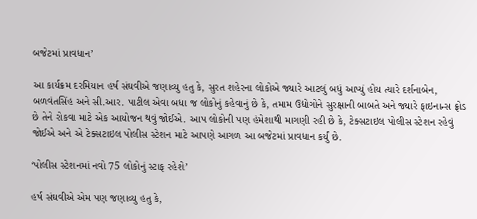બજેટમાં પ્રાવધાન’

આ કાર્યક્રમ દરમિયાન હર્ષ સંઘવીએ જણાવ્યુ હતુ કે, સુરત શહેરના લોકોએ જ્યારે આટલું બધું આપ્યું હોય ત્યારે દર્શનાબેન, બળવંતસિંહ અને સી.આર. પાટીલ એવા બધા જ લોકોનું કહેવાનું છે કે, તમામ ઉદ્યોગોને સુરક્ષાની બાબતે અને જ્યારે ફાઇનાન્સ ફ્રોડ છે તેને રોકવા માટે એક આયોજન થવું જોઈએ. આપ લોકોની પણ હંમેશાથી માગણી રહી છે કે, ટેક્સટાઇલ પોલીસ સ્ટેશન રહેવું જોઈએ અને એ ટેક્સટાઇલ પોલીસ સ્ટેશન માટે આપણે આગળ આ બજેટમાં પ્રાવધાન કર્યું છે.

‘પોલીસ સ્ટેશનમાં નવો 75 લોકોનું સ્ટાફ રહેશે’

હર્ષ સંઘવીએ એમ પણ જણાવ્યુ હતુ કે,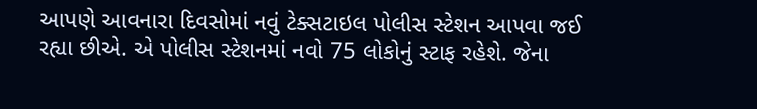આપણે આવનારા દિવસોમાં નવું ટેક્સટાઇલ પોલીસ સ્ટેશન આપવા જઈ રહ્યા છીએ. એ પોલીસ સ્ટેશનમાં નવો 75 લોકોનું સ્ટાફ રહેશે. જેના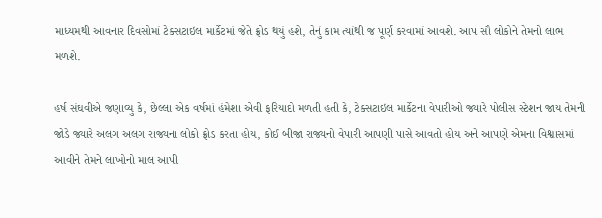માધ્યમથી આવનાર દિવસોમાં ટેક્સટાઇલ માર્કેટમાં જેતે ફ્રોડ થયું હશે, તેનું કામ ત્યાંથી જ પૂર્ણ કરવામાં આવશે. આપ સૌ લોકોને તેમનો લાભ મળશે.

હર્ષ સંઘવીએ જણાવ્યુ કે, છેલ્લા એક વર્ષમાં હંમેશા એવી ફરિયાદો મળતી હતી કે, ટેક્સટાઇલ માર્કેટના વેપારીઓ જ્યારે પોલીસ સ્ટેશન જાય તેમની જોડે જ્યારે અલગ અલગ રાજ્યના લોકો ફ્રોડ કરતા હોય, કોઈ બીજા રાજ્યનો વેપારી આપણી પાસે આવતો હોય અને આપણે એમના વિશ્વાસમાં આવીને તેમને લાખોનો માલ આપી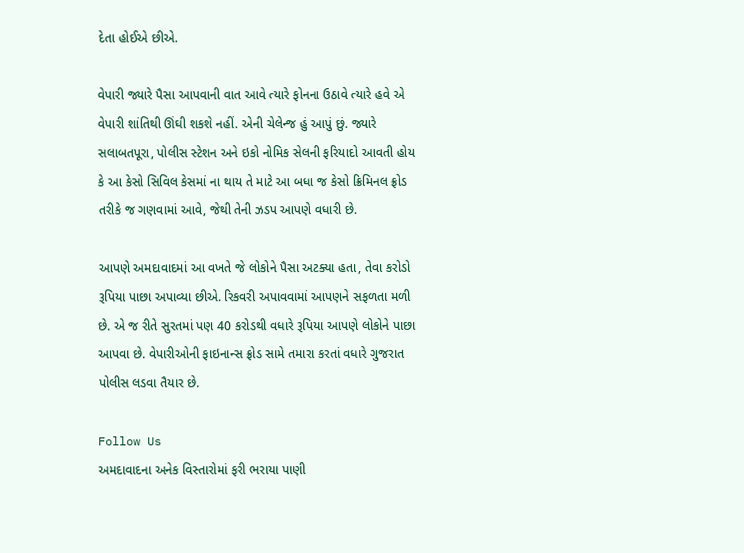દેતા હોઈએ છીએ.

વેપારી જ્યારે પૈસા આપવાની વાત આવે ત્યારે ફોનના ઉઠાવે ત્યારે હવે એ વેપારી શાંતિથી ઊંઘી શકશે નહીં. એની ચેલેન્જ હું આપું છું. જ્યારે સલાબતપૂરા, પોલીસ સ્ટેશન અને ઇકો નોમિક સેલની ફરિયાદો આવતી હોય કે આ કેસો સિવિલ કેસમાં ના થાય તે માટે આ બધા જ કેસો ક્રિમિનલ ફ્રોડ તરીકે જ ગણવામાં આવે, જેથી તેની ઝડપ આપણે વધારી છે.

આપણે અમદાવાદમાં આ વખતે જે લોકોને પૈસા અટક્યા હતા, તેવા કરોડો રૂપિયા પાછા અપાવ્યા છીએ. રિકવરી અપાવવામાં આપણને સફળતા મળી છે. એ જ રીતે સુરતમાં પણ 40 કરોડથી વધારે રૂપિયા આપણે લોકોને પાછા આપવા છે. વેપારીઓની ફાઇનાન્સ ફ્રોડ સામે તમારા કરતાં વધારે ગુજરાત પોલીસ લડવા તૈયાર છે.

Follow Us
અમદાવાદના અનેક વિસ્તારોમાં ફરી ભરાયા પાણી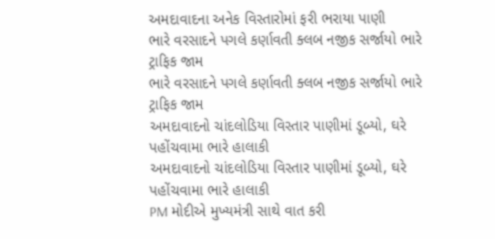અમદાવાદના અનેક વિસ્તારોમાં ફરી ભરાયા પાણી
ભારે વરસાદને પગલે કર્ણાવતી ક્લબ નજીક સર્જાયો ભારે ટ્રાફિક જામ
ભારે વરસાદને પગલે કર્ણાવતી ક્લબ નજીક સર્જાયો ભારે ટ્રાફિક જામ
અમદાવાદનો ચાંદલોડિયા વિસ્તાર પાણીમાં ડૂબ્યો, ઘરે પહોંચવામા ભારે હાલાકી
અમદાવાદનો ચાંદલોડિયા વિસ્તાર પાણીમાં ડૂબ્યો, ઘરે પહોંચવામા ભારે હાલાકી
PM મોદીએ મુખ્યમંત્રી સાથે વાત કરી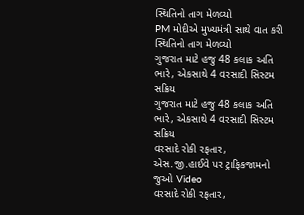સ્થિતિનો તાગ મેળવ્યો
PM મોદીએ મુખ્યમંત્રી સાથે વાત કરી સ્થિતિનો તાગ મેળવ્યો
ગુજરાત માટે હજુ 48 કલાક અતિ ભારે, એકસાથે 4 વરસાદી સિસ્ટમ સક્રિય
ગુજરાત માટે હજુ 48 કલાક અતિ ભારે, એકસાથે 4 વરસાદી સિસ્ટમ સક્રિય
વરસાદે રોકી રફતાર, એસ.જી.હાઈવે પર ટ્રાફિકજામનો જુઓ Video
વરસાદે રોકી રફતાર,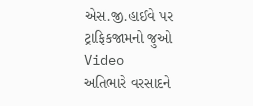એસ.જી.હાઈવે પર ટ્રાફિકજામનો જુઓ Video
અતિભારે વરસાદને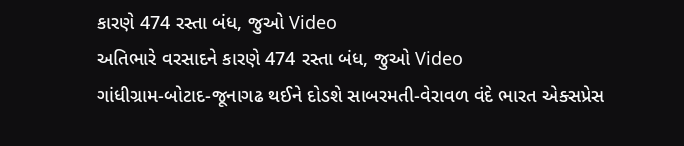કારણે 474 રસ્તા બંધ, જુઓ Video
અતિભારે વરસાદને કારણે 474 રસ્તા બંધ, જુઓ Video
ગાંધીગ્રામ-બોટાદ-જૂનાગઢ થઈને દોડશે સાબરમતી-વેરાવળ વંદે ભારત એક્સપ્રેસ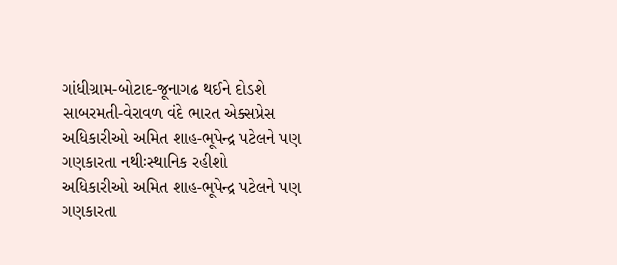ગાંધીગ્રામ-બોટાદ-જૂનાગઢ થઈને દોડશે સાબરમતી-વેરાવળ વંદે ભારત એક્સપ્રેસ
અધિકારીઓ અમિત શાહ-ભૂપેન્દ્ર પટેલને પણ ગણકારતા નથીઃસ્થાનિક રહીશો
અધિકારીઓ અમિત શાહ-ભૂપેન્દ્ર પટેલને પણ ગણકારતા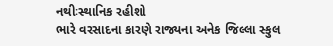નથીઃસ્થાનિક રહીશો
ભારે વરસાદના કારણે રાજ્યના અનેક જિલ્લા સ્કુલ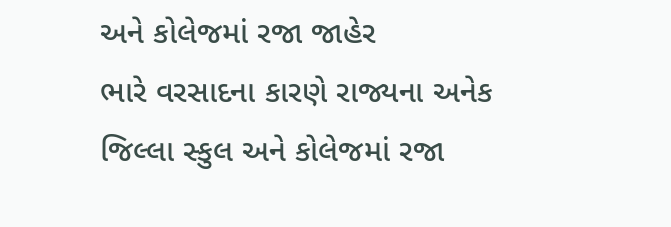અને કોલેજમાં રજા જાહેર
ભારે વરસાદના કારણે રાજ્યના અનેક જિલ્લા સ્કુલ અને કોલેજમાં રજા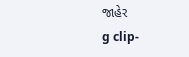જાહેર
g clip-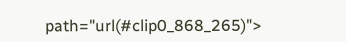path="url(#clip0_868_265)">